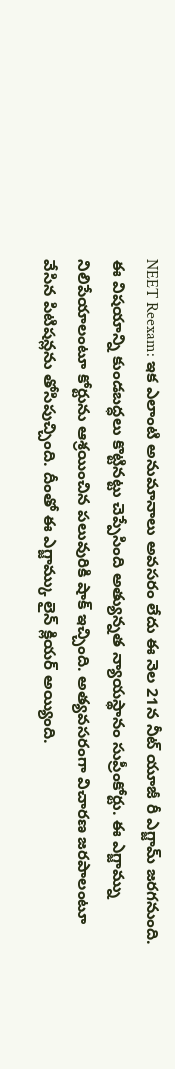NEET Reexam: ఇక ఎలాంటి అనుమానాలు అవసరం లేదు ఈ నెల 21న నీట్ యూజీ రీ ఎగ్జామ్ జరగనుంది. ఈ విషయాన్ని కుండబద్ధలు కొట్టినట్టు చెప్పేసింది అత్యున్నత న్యాయస్థానం సుప్రీంకోర్టు. ఈ ఎగ్జామ్ను నిలిపేయాలంటూ కోర్టును ఆశ్రయించిన పలువురికి షాక్ ఇచ్చింది. అత్యవసరంగా విచారణ జరపాలంటూ వేసిన పిటిషన్లను తోసిపుచ్చింది. దీంతో ఈ ఎగ్జామ్కు లైన్ క్లియర్ అయ్యింది.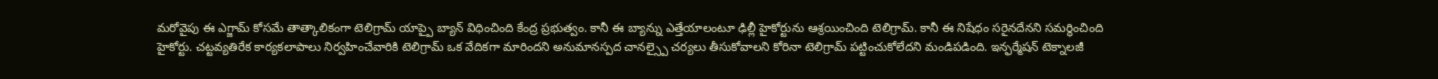మరోవైపు ఈ ఎగ్జామ్ కోసమే తాత్కాలికంగా టెలిగ్రామ్ యాప్పై బ్యాన్ విధించింది కేంద్ర ప్రభుత్వం. కానీ ఈ బ్యాన్ను ఎత్తేయాలంటూ ఢిల్లీ హైకోర్టును ఆశ్రయించింది టెలిగ్రామ్. కానీ ఈ నిషేధం సరైనదేనని సమర్థించింది హైకోర్టు. చట్టవ్యతిరేక కార్యకలాపాలు నిర్వహించేవారికి టెలిగ్రామ్ ఒక వేదికగా మారిందని అనుమానస్పద చానల్స్పై చర్యలు తీసుకోవాలని కోరినా టెలిగ్రామ్ పట్టించుకోలేదని మండిపడింది. ఇన్ఫర్మేషన్ టెక్నాలజీ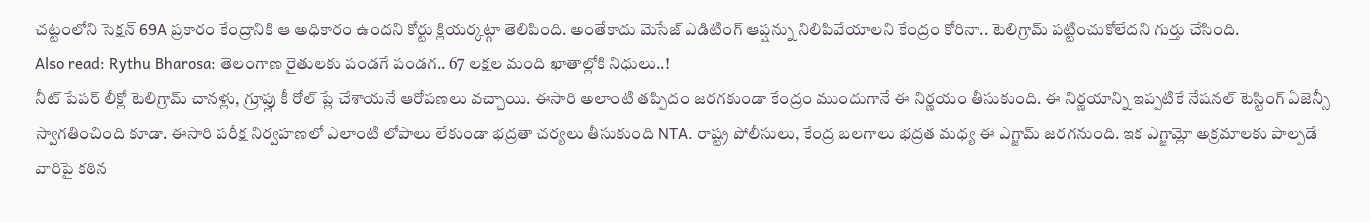చట్టంలోని సెక్షన్ 69A ప్రకారం కేంద్రానికి ఆ అధికారం ఉందని కోర్టు క్లియర్కట్గా తెలిపింది. అంతేకాదు మెసేజ్ ఎడిటింగ్ ఆప్షన్ను నిలిపివేయాలని కేంద్రం కోరినా.. టెలిగ్రామ్ పట్టించుకోలేదని గుర్తు చేసింది.
Also read: Rythu Bharosa: తెలంగాణ రైతులకు పండగే పండగ.. 67 లక్షల మంది ఖాతాల్లోకి నిధులు..!
నీట్ పేపర్ లీక్లో టెలిగ్రామ్ చానళ్లు, గ్రూప్లు కీ రోల్ ప్లే చేశాయనే ఆరోపణలు వచ్చాయి. ఈసారి అలాంటి తప్పిదం జరగకుండా కేంద్రం ముందుగానే ఈ నిర్ణయం తీసుకుంది. ఈ నిర్ణయాన్ని ఇప్పటికే నేషనల్ టెస్టింగ్ ఏజెన్సీ స్వాగతించింది కూడా. ఈసారి పరీక్ష నిర్వహణలో ఎలాంటి లోపాలు లేకుండా భద్రతా చర్యలు తీసుకుంది NTA. రాష్ట్ర పోలీసులు, కేంద్ర బలగాలు భద్రత మధ్య ఈ ఎగ్జామ్ జరగనుంది. ఇక ఎగ్జామ్లో అక్రమాలకు పాల్పడే వారిపై కఠిన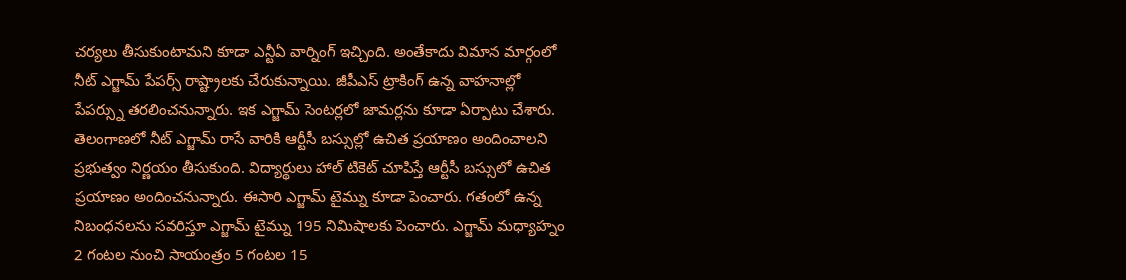చర్యలు తీసుకుంటామని కూడా ఎన్టీఏ వార్నింగ్ ఇచ్చింది. అంతేకాదు విమాన మార్గంలో నీట్ ఎగ్జామ్ పేపర్స్ రాష్ట్రాలకు చేరుకున్నాయి. జీపీఎస్ ట్రాకింగ్ ఉన్న వాహనాల్లో పేపర్స్ను తరలించనున్నారు. ఇక ఎగ్జామ్ సెంటర్లలో జామర్లను కూడా ఏర్పాటు చేశారు.
తెలంగాణలో నీట్ ఎగ్జామ్ రాసే వారికి ఆర్టీసీ బస్సుల్లో ఉచిత ప్రయాణం అందించాలని ప్రభుత్వం నిర్ణయం తీసుకుంది. విద్యార్థులు హాల్ టికెట్ చూపిస్తే ఆర్టీసీ బస్సులో ఉచిత ప్రయాణం అందించనున్నారు. ఈసారి ఎగ్జామ్ టైమ్ను కూడా పెంచారు. గతంలో ఉన్న నిబంధనలను సవరిస్తూ ఎగ్జామ్ టైమ్ను 195 నిమిషాలకు పెంచారు. ఎగ్జామ్ మధ్యాహ్నం 2 గంటల నుంచి సాయంత్రం 5 గంటల 15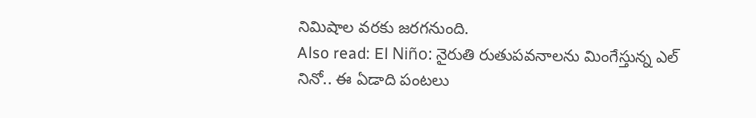నిమిషాల వరకు జరగనుంది.
Also read: El Niño: నైరుతి రుతుపవనాలను మింగేస్తున్న ఎల్ నినో.. ఈ ఏడాది పంటలు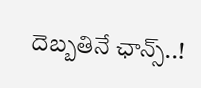దెబ్బతినే ఛాన్స్..!